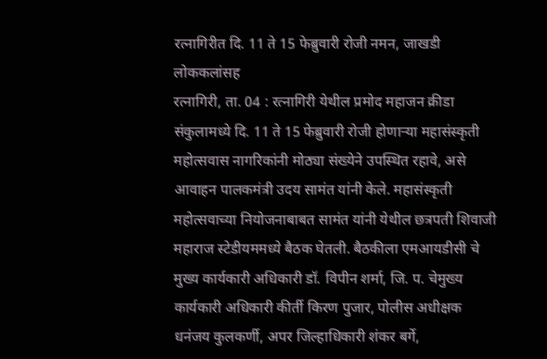रत्नागिरीत दि. 11 ते 15 फेब्रुवारी रोजी नमन, जाखडी लोककलांसह
रत्नागिरी, ता. 04 : रत्नागिरी येथील प्रमोद महाजन क्रीडा संकुलामध्ये दि. 11 ते 15 फेब्रुवारी रोजी होणाऱ्या महासंस्कृती महोत्सवास नागरिकांनी मोठ्या संख्येने उपस्थित रहावे, असे आवाहन पालकमंत्री उदय सामंत यांनी केले. महासंस्कृती महोत्सवाच्या नियोजनाबाबत सामंत यांनी येथील छत्रपती शिवाजी महाराज स्टेडीयममध्ये बैठक घेतली. बैठकीला एमआयडीसी चे मुख्य कार्यकारी अधिकारी डॉ. विपीन शर्मा, जि. प. चेमुख्य कार्यकारी अधिकारी कीर्ती किरण पुजार, पोलीस अधीक्षक धनंजय कुलकर्णी, अपर जिल्हाधिकारी शंकर बर्गे,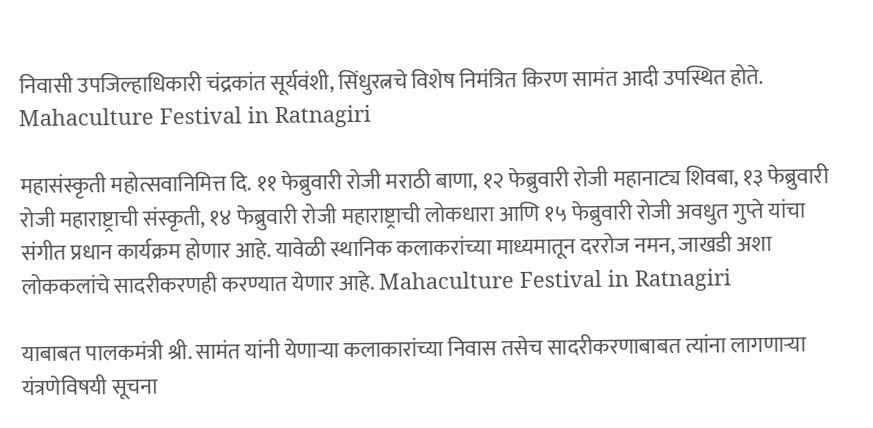निवासी उपजिल्हाधिकारी चंद्रकांत सूर्यवंशी, सिंधुरत्नचे विशेष निमंत्रित किरण सामंत आदी उपस्थित होते. Mahaculture Festival in Ratnagiri

महासंस्कृती महोत्सवानिमित्त दि. ११ फेब्रुवारी रोजी मराठी बाणा, १२ फेब्रुवारी रोजी महानाट्य शिवबा, १३ फेब्रुवारी रोजी महाराष्ट्राची संस्कृती, १४ फेब्रुवारी रोजी महाराष्ट्राची लोकधारा आणि १५ फेब्रुवारी रोजी अवधुत गुप्ते यांचा संगीत प्रधान कार्यक्रम होणार आहे. यावेळी स्थानिक कलाकरांच्या माध्यमातून दररोज नमन, जाखडी अशा लोककलांचे सादरीकरणही करण्यात येणार आहे. Mahaculture Festival in Ratnagiri

याबाबत पालकमंत्री श्री. सामंत यांनी येणाऱ्या कलाकारांच्या निवास तसेच सादरीकरणाबाबत त्यांना लागणाऱ्या यंत्रणेविषयी सूचना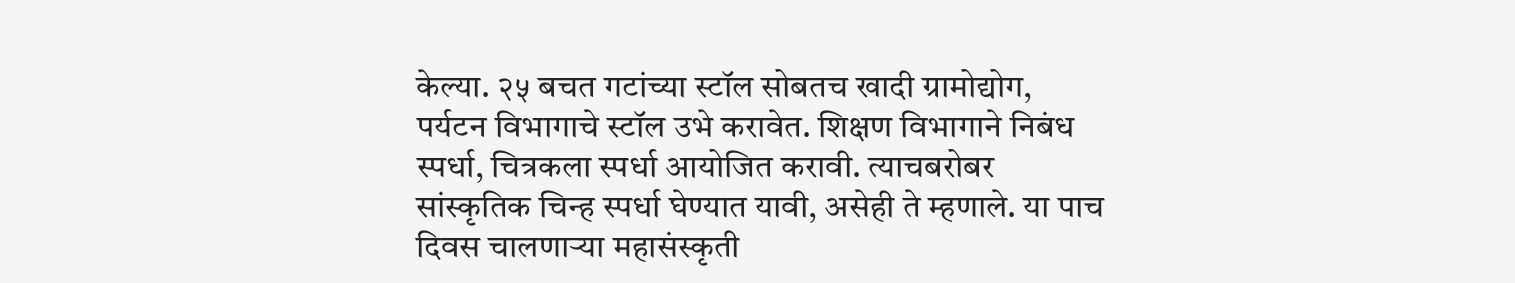केल्या. २५ बचत गटांच्या स्टॉल सोबतच खादी ग्रामोद्योग, पर्यटन विभागाचे स्टॉल उभे करावेत. शिक्षण विभागाने निबंध स्पर्धा, चित्रकला स्पर्धा आयोजित करावी. त्याचबरोबर सांस्कृतिक चिन्ह स्पर्धा घेण्यात यावी, असेही ते म्हणाले. या पाच दिवस चालणाऱ्या महासंस्कृती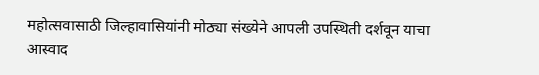महोत्सवासाठी जिल्हावासियांनी मोठ्या संख्येने आपली उपस्थिती दर्शवून याचा आस्वाद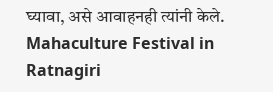घ्यावा, असे आवाहनही त्यांनी केले. Mahaculture Festival in Ratnagiri